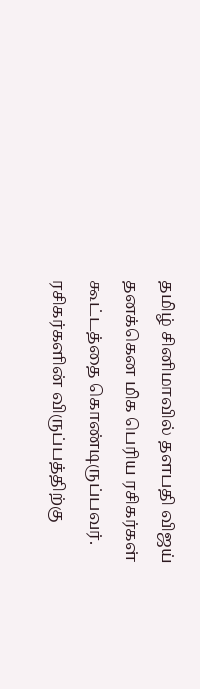தமிழ் சினிமாவில் தளபதி விஜய் தனக்கென மிக பெரிய ரசிகர்கள் கூட்டத்தை கொண்டிருப்பவர். ரசிகர்களின் விருப்பத்திற்கு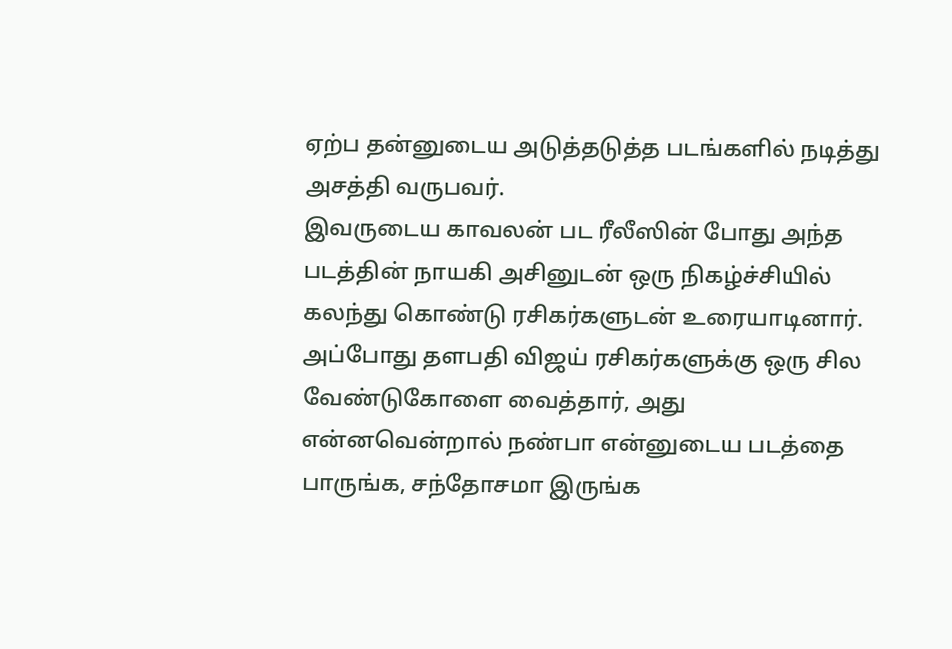ஏற்ப தன்னுடைய அடுத்தடுத்த படங்களில் நடித்து அசத்தி வருபவர்.
இவருடைய காவலன் பட ரீலீஸின் போது அந்த படத்தின் நாயகி அசினுடன் ஒரு நிகழ்ச்சியில் கலந்து கொண்டு ரசிகர்களுடன் உரையாடினார்.
அப்போது தளபதி விஜய் ரசிகர்களுக்கு ஒரு சில வேண்டுகோளை வைத்தார், அது என்னவென்றால் நண்பா என்னுடைய படத்தை பாருங்க, சந்தோசமா இருங்க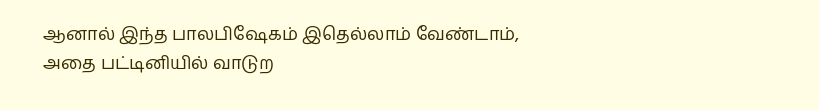ஆனால் இந்த பாலபிஷேகம் இதெல்லாம் வேண்டாம், அதை பட்டினியில் வாடுற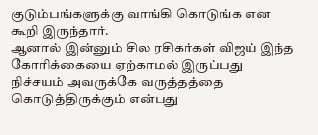குடும்பங்களுக்கு வாங்கி கொடுங்க என கூறி இருந்தார்.
ஆனால் இன்னும் சில ரசிகர்கள் விஜய் இந்த கோரிக்கையை ஏற்காமல் இருப்பது நிச்சயம் அவருக்கே வருத்தத்தை கொடுத்திருக்கும் என்பது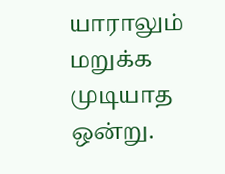யாராலும் மறுக்க முடியாத ஒன்று.